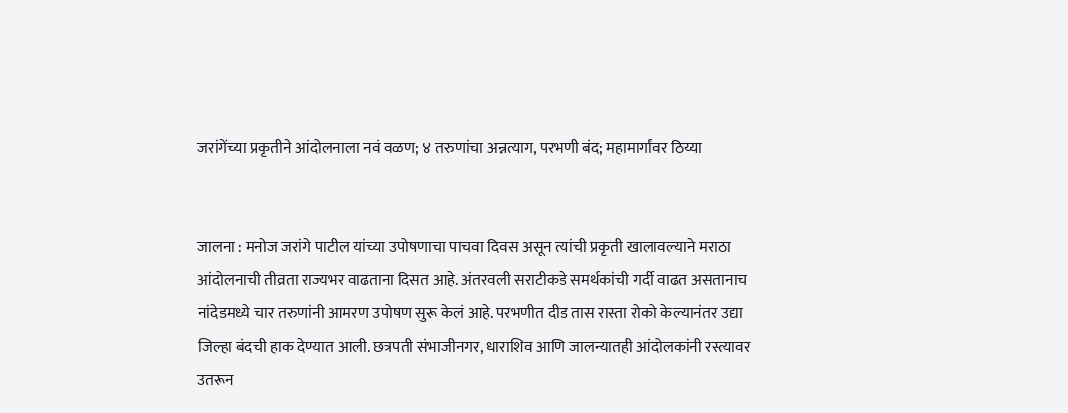जरांगेंच्या प्रकृतीने आंदोलनाला नवं वळण; ४ तरुणांचा अन्नत्याग, परभणी बंद; महामार्गांवर ठिय्या


जालना : मनोज जरांगे पाटील यांच्या उपोषणाचा पाचवा दिवस असून त्यांची प्रकृती खालावल्याने मराठा आंदोलनाची तीव्रता राज्यभर वाढताना दिसत आहे. अंतरवली सराटीकडे समर्थकांची गर्दी वाढत असतानाच नांदेडमध्ये चार तरुणांनी आमरण उपोषण सुरू केलं आहे. परभणीत दीड तास रास्ता रोको केल्यानंतर उद्या जिल्हा बंदची हाक देण्यात आली. छत्रपती संभाजीनगर, धाराशिव आणि जालन्यातही आंदोलकांनी रस्त्यावर उतरून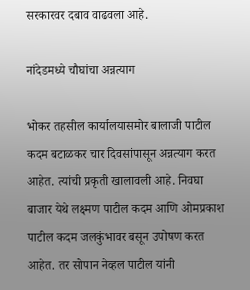सरकारवर दबाव वाढवला आहे.

नांदेडमध्ये चौघांचा अन्नत्याग

भोकर तहसील कार्यालयासमोर बालाजी पाटील कदम बटाळकर चार दिवसांपासून अन्नत्याग करत आहेत. त्यांची प्रकृती खालावली आहे. निवघा बाजार येथे लक्ष्मण पाटील कदम आणि ओमप्रकाश पाटील कदम जलकुंभावर बसून उपोषण करत आहेत. तर सोपान नेव्हल पाटील यांनी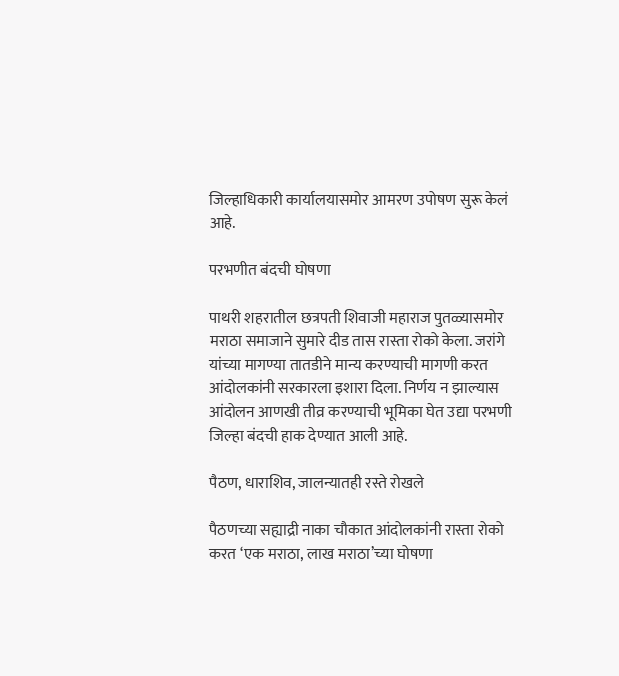जिल्हाधिकारी कार्यालयासमोर आमरण उपोषण सुरू केलं आहे.

परभणीत बंदची घोषणा

पाथरी शहरातील छत्रपती शिवाजी महाराज पुतळ्यासमोर मराठा समाजाने सुमारे दीड तास रास्ता रोको केला. जरांगे यांच्या मागण्या तातडीने मान्य करण्याची मागणी करत आंदोलकांनी सरकारला इशारा दिला. निर्णय न झाल्यास आंदोलन आणखी तीव्र करण्याची भूमिका घेत उद्या परभणी जिल्हा बंदची हाक देण्यात आली आहे.

पैठण, धाराशिव, जालन्यातही रस्ते रोखले

पैठणच्या सह्याद्री नाका चौकात आंदोलकांनी रास्ता रोको करत ‘एक मराठा, लाख मराठा’च्या घोषणा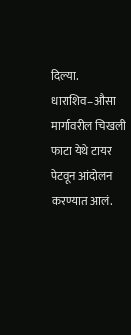दिल्या. धाराशिव–औसा मार्गावरील चिखली फाटा येथे टायर पेटवून आंदोलन करण्यात आलं.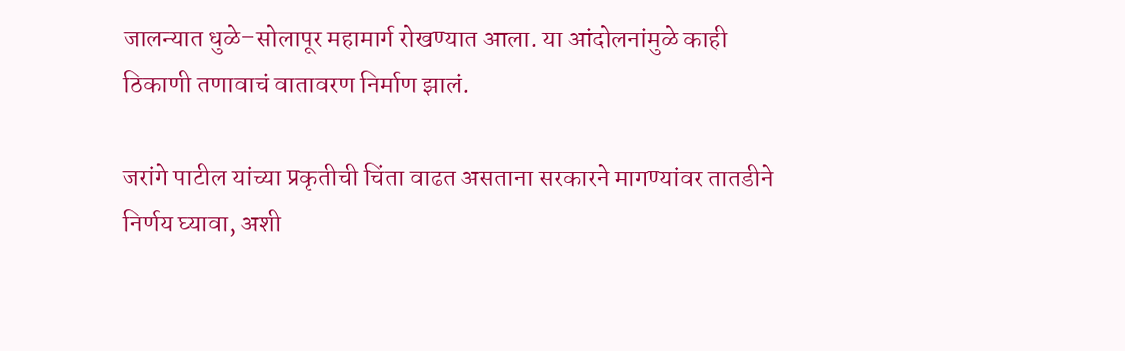जालन्यात धुळे–सोलापूर महामार्ग रोखण्यात आला. या आंदोलनांमुळे काही ठिकाणी तणावाचं वातावरण निर्माण झालं.

जरांगे पाटील यांच्या प्रकृतीची चिंता वाढत असताना सरकारने मागण्यांवर तातडीने निर्णय घ्यावा, अशी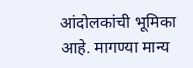आंदोलकांची भूमिका आहे. मागण्या मान्य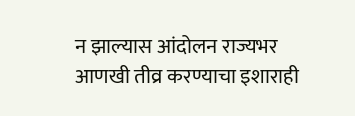न झाल्यास आंदोलन राज्यभर आणखी तीव्र करण्याचा इशाराही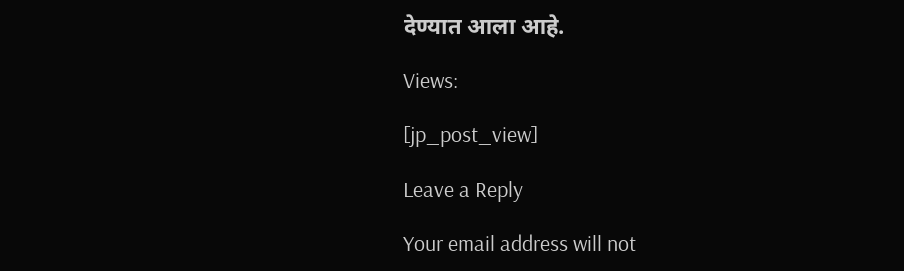देण्यात आला आहे.

Views:

[jp_post_view]

Leave a Reply

Your email address will not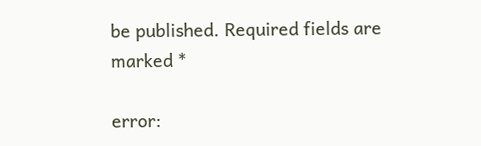be published. Required fields are marked *

error: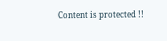Content is protected !!